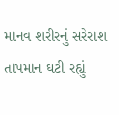માનવ શરીરનું સરેરાશ તાપમાન ઘટી રહ્યું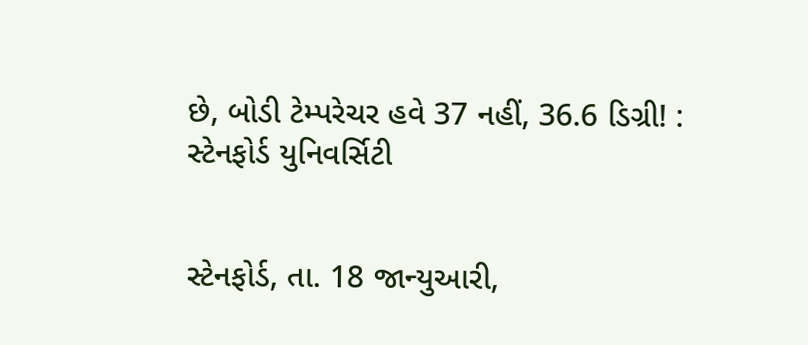છે, બોડી ટેમ્પરેચર હવે 37 નહીં, 36.6 ડિગ્રી! : સ્ટેનફોર્ડ યુનિવર્સિટી


સ્ટેનફોર્ડ, તા. 18 જાન્યુઆરી,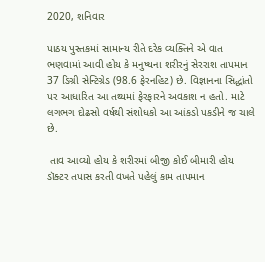2020, શનિવાર

પાઠય પુસ્તકમાં સામાન્ય રીતે દરેક વ્યક્તિને એ વાત ભણવામાં આવી હોય કે મનુષ્યના શરીરનું સેરરાશ તાપમાન 37 ડિગ્રી સેન્ટિગ્રેડ (98.6 ફેરનહિટ) છે. વિજ્ઞાનના સિદ્ધાંતો પર આધારિત આ તથ્યમાં ફેરફારને અવકાશ ન હતો. માટે લગભગ દોઢસો વર્ષથી સંશોધકો આ આંકડો પકડીને જ ચાલે છે.

 તાવ આવ્યો હોય કે શરીરમાં બીજી કોઈ બીમારી હોય ડૉક્ટર તપાસ કરતી વખતે પહેલું કામ તાપમાન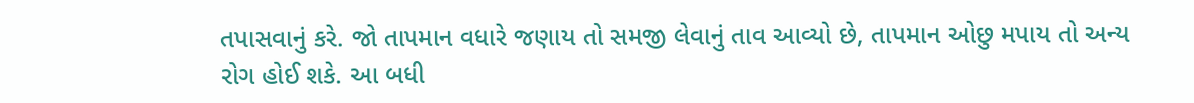તપાસવાનું કરે. જો તાપમાન વધારે જણાય તો સમજી લેવાનું તાવ આવ્યો છે, તાપમાન ઓછુ મપાય તો અન્ય રોગ હોઈ શકે. આ બધી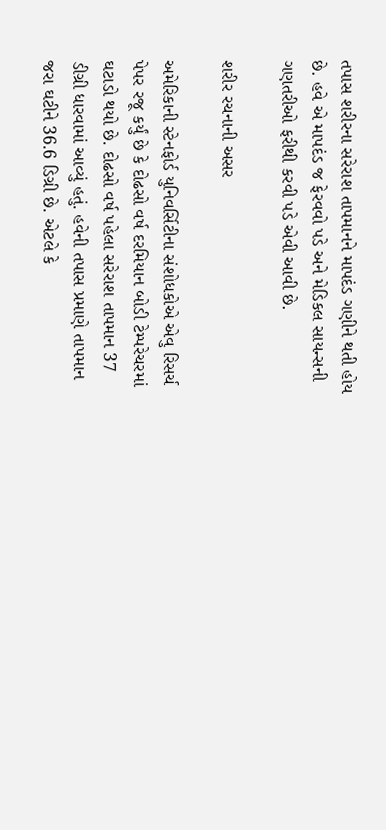તપાસ શરીરના સરેરાશ તાપમાનને માપદંડ ગણીને થતી હોય છે. હવે એ માપદંડ જ ફેરવવો પડે અને મેડિકલ સાયન્સની ગણતરીઓ ફરીથી કરવી પડે એવી આવી છે.

શરીર રચનાની અસર

અમેરિકાની સ્ટેનફોર્ડ યુનિવર્સિટીના સંશોધકોએ એવુ રિસર્ચ પેપર રજૂ કર્યું છે કે દોઢસો વર્ષ દરમિયાન બોડી ટેમ્પરેચરમાં ઘટાડો થયો છે. દોઢસો વર્ષ પહેલા સરેરાશ તાપમાન 37 ડીગ્રી ધારવામાં આવ્યું હતું. હવેની તપાસ પ્રમાણે તાપમાન જરા ઘટીને 36.6 ડિગ્રી છે. એટલે કે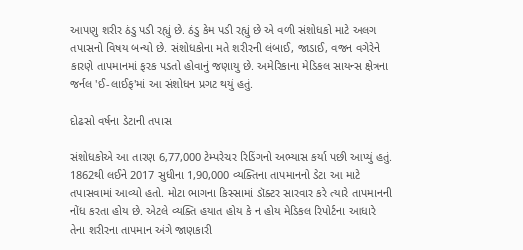આપણુ શરીર ઠંડુ પડી રહ્યું છે. ઠંડુ કેમ પડી રહ્યું છે એ વળી સંશોધકો માટે અલગ તપાસનો વિષય બન્યો છે. સંશોધકોના મતે શરીરની લંબાઈ, જાડાઈ, વજન વગેરેને કારણે તાપમાનમાં ફરક પડતો હોવાનું જણાયુ છે. અમેરિકાના મેડિકલ સાયન્સ ક્ષેત્રના જર્નલ 'ઈ-લાઈફ'માં આ સંશોધન પ્રગટ થયું હતું.

દોઢસો વર્ષના ડેટાની તપાસ

સંશોધકોએ આ તારણ 6,77,000 ટેમ્પરેચર રિડિંગનો અભ્યાસ કર્યા પછી આપ્યું હતું. 1862થી લઈને 2017 સુધીના 1,90,000 વ્યક્તિના તાપમાનનો ડેટા આ માટે તપાસવામાં આવ્યો હતો. મોટા ભાગના કિસ્સામાં ડૉક્ટર સારવાર કરે ત્યારે તાપમાનની નોંધ કરતા હોય છે. એટલે વ્યક્તિ હયાત હોય કે ન હોય મેડિકલ રિપોર્ટના આધારે તેના શરીરના તાપમાન અંગે જાણકારી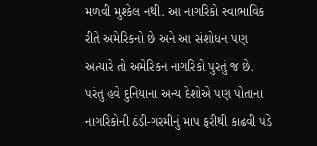મળવી મુશ્કેલ નથી. આ નાગરિકો સ્વાભાવિક રીતે અમેરિકનો છે અને આ સંશોધન પણ અત્યારે તો અમેરિકન નાગરિકો પુરતું જ છે. પરંતુ હવે દુનિયાના અન્ય દેશોએ પણ પોતાના નાગરિકોની ઠંડી-ગરમીનું માપ ફરીથી કાઢવી પડે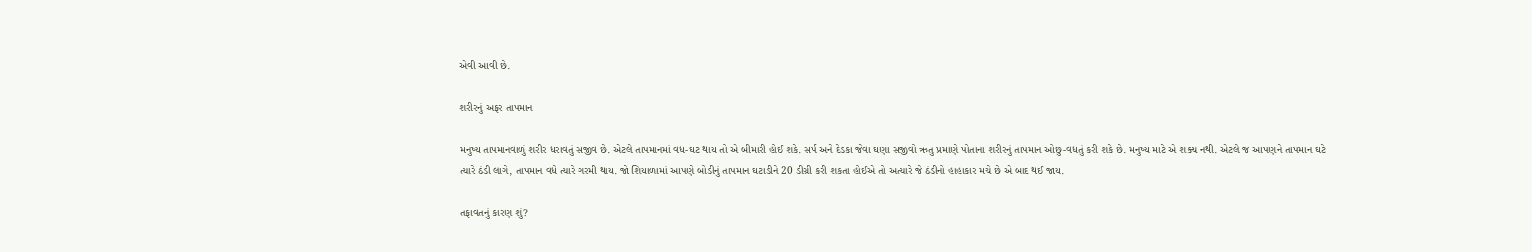એવી આવી છે.

શરીરનું અફર તાપમાન

મનુષ્ય તાપમાનવાળું શરીર ધરાવતું સજીવ છે. એટલે તાપમાનમાં વધ-ઘટ થાય તો એ બીમારી હોઈ શકે. સર્પ અને દેડકા જેવા ઘણા સજીવો ઋતુ પ્રમાણે પોતાના શરીરનું તાપમાન ઓછુ-વધતું કરી શકે છે. મનુષ્ય માટે એ શક્ય નથી. એટલે જ આપણને તાપમાન ઘટે ત્યારે ઠંડી લાગે, તાપમાન વધે ત્યારે ગરમી થાય. જો શિયાળામાં આપણે બોડીનું તાપમાન ઘટાડીને 20 ડીગ્રી કરી શકતા હોઈએ તો અત્યારે જે ઠંડીનો હાહાકાર મચે છે એ બાદ થઈ જાય.

તફાવતનું કારણ શું?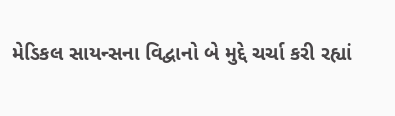મેડિકલ સાયન્સના વિદ્વાનો બે મુદ્દે ચર્ચા કરી રહ્યાં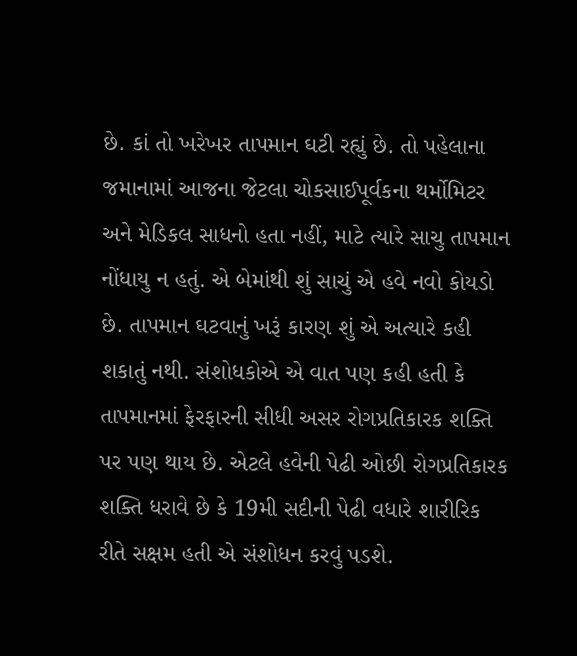છે. કાં તો ખરેખર તાપમાન ઘટી રહ્યું છે. તો પહેલાના જમાનામાં આજના જેટલા ચોકસાઈપૂર્વકના થર્મોમિટર અને મેડિકલ સાધનો હતા નહીં, માટે ત્યારે સાચુ તાપમાન નોંધાયુ ન હતું. એ બેમાંથી શું સાચું એ હવે નવો કોયડો છે. તાપમાન ઘટવાનું ખરૂં કારણ શું એ અત્યારે કહી શકાતું નથી. સંશોધકોએ એ વાત પણ કહી હતી કે તાપમાનમાં ફેરફારની સીધી અસર રોગપ્રતિકારક શક્તિ પર પણ થાય છે. એટલે હવેની પેઢી ઓછી રોગપ્રતિકારક શક્તિ ધરાવે છે કે 19મી સદીની પેઢી વધારે શારીરિક રીતે સક્ષમ હતી એ સંશોધન કરવું પડશે.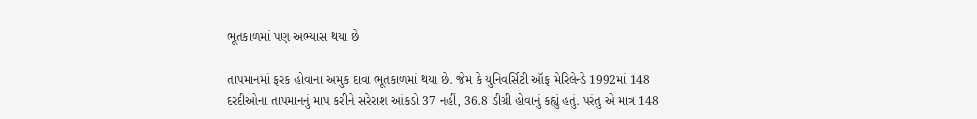ભૂતકાળમાં પણ અભ્યાસ થયા છે

તાપમાનમાં ફરક હોવાના અમુક દાવા ભૂતકાળમાં થયા છે. જેમ કે યુનિવર્સિટી ઑફ મેરિલેન્ડે 1992માં 148 દરદીઓના તાપમાનનું માપ કરીને સરેરાશ આંકડો 37 નહીં, 36.8 ડીગ્રી હોવાનું કહ્યું હતું. પરંતુ એ માત્ર 148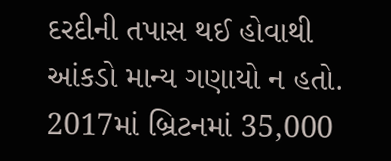દરદીની તપાસ થઈ હોવાથી આંકડો માન્ય ગણાયો ન હતો. 2017માં બ્રિટનમાં 35,000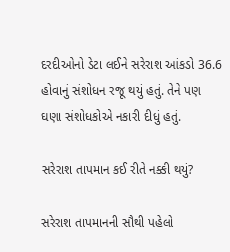દરદીઓનો ડેટા લઈને સરેરાશ આંકડો 36.6 હોવાનું સંશોધન રજૂ થયું હતું. તેને પણ ઘણા સંશોધકોએ નકારી દીધું હતું.

સરેરાશ તાપમાન કઈ રીતે નક્કી થયું?

સરેરાશ તાપમાનની સૌથી પહેલો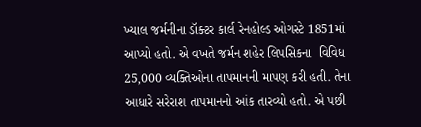ખ્યાલ જર્મનીના ડૉક્ટર કાર્લ રેનહોલ્ડ ઓગસ્ટે 1851માં આપ્યો હતો. એ વખતે જર્મન શહેર લિપસિકના  વિવિધ 25,000 વ્યક્તિઓના તાપમાનની માપણ કરી હતી. તેના આધારે સરેરાશ તાપમાનનો આંક તારવ્યો હતો. એ પછી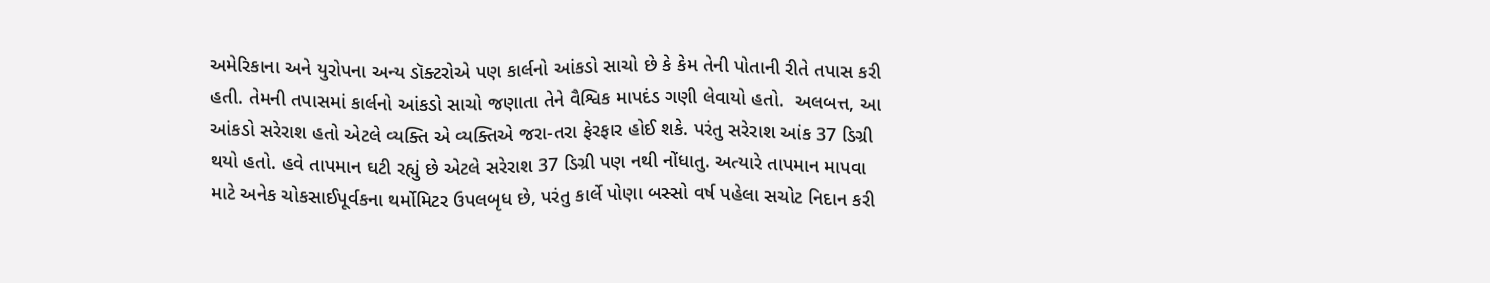અમેરિકાના અને યુરોપના અન્ય ડૉક્ટરોએ પણ કાર્લનો આંકડો સાચો છે કે કેમ તેની પોતાની રીતે તપાસ કરી હતી. તેમની તપાસમાં કાર્લનો આંકડો સાચો જણાતા તેને વૈશ્વિક માપદંડ ગણી લેવાયો હતો.  અલબત્ત, આ આંકડો સરેરાશ હતો એટલે વ્યક્તિ એ વ્યક્તિએ જરા-તરા ફેરફાર હોઈ શકે. પરંતુ સરેરાશ આંક 37 ડિગ્રી થયો હતો. હવે તાપમાન ઘટી રહ્યું છે એટલે સરેરાશ 37 ડિગ્રી પણ નથી નોંધાતુ. અત્યારે તાપમાન માપવા માટે અનેક ચોકસાઈપૂર્વકના થર્મોમિટર ઉપલબૃધ છે, પરંતુ કાર્લે પોણા બસ્સો વર્ષ પહેલા સચોટ નિદાન કરી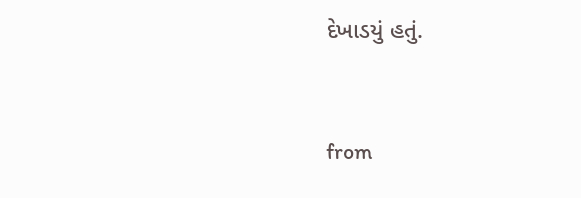દેખાડયું હતું.



from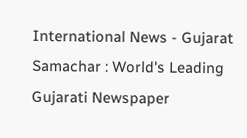International News - Gujarat Samachar : World's Leading Gujarati Newspaper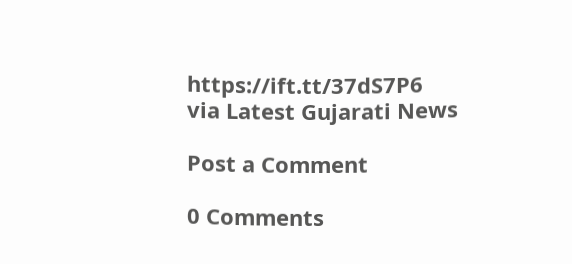https://ift.tt/37dS7P6
via Latest Gujarati News

Post a Comment

0 Comments